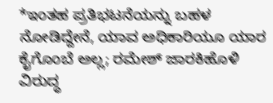*ಇಂತಹ ಪ್ರತಿಭಟನೆಯನ್ನು ಬಹಳ ನೋಡಿದ್ದೇನೆ, ಯಾವ ಅಧಿಕಾರಿಯೂ ಯಾರ ಕೈಗೊಂಬೆ ಅಲ್ಲ; ರಮೇಶ್ ಜಾರಕಿಹೊಳಿ ವಿರುದ್ಧ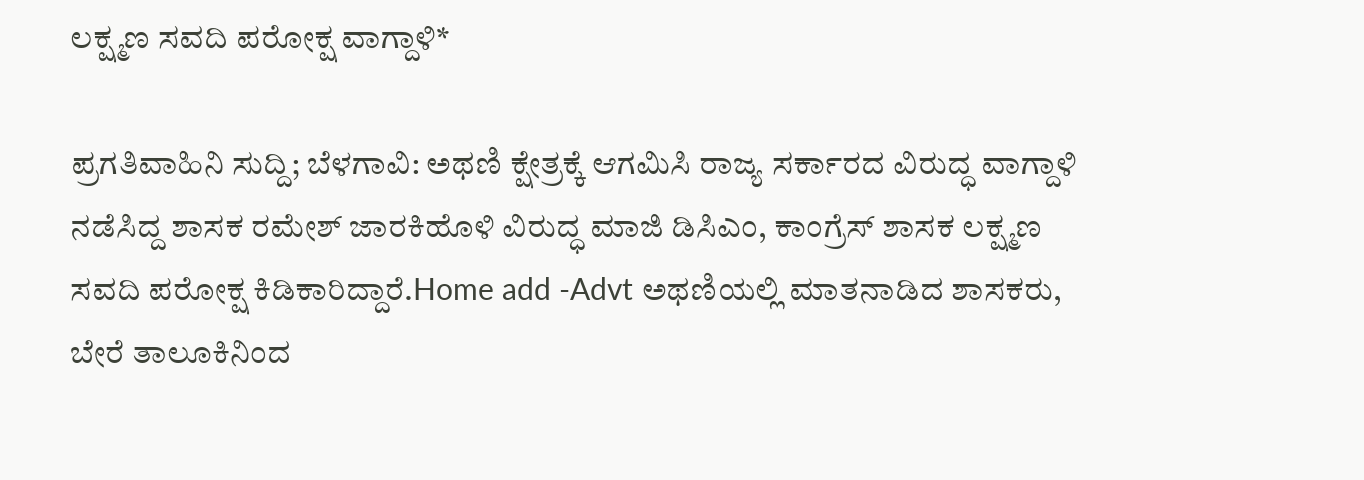ಲಕ್ಷ್ಮಣ ಸವದಿ ಪರೋಕ್ಷ ವಾಗ್ದಾಳಿ*

ಪ್ರಗತಿವಾಹಿನಿ ಸುದ್ದಿ; ಬೆಳಗಾವಿ: ಅಥಣಿ ಕ್ಷೇತ್ರಕ್ಕೆ ಆಗಮಿಸಿ ರಾಜ್ಯ ಸರ್ಕಾರದ ವಿರುದ್ಧ ವಾಗ್ದಾಳಿ ನಡೆಸಿದ್ದ ಶಾಸಕ ರಮೇಶ್ ಜಾರಕಿಹೊಳಿ ವಿರುದ್ಧ ಮಾಜಿ ಡಿಸಿಎಂ, ಕಾಂಗ್ರೆಸ್ ಶಾಸಕ ಲಕ್ಷ್ಮಣ ಸವದಿ ಪರೋಕ್ಷ ಕಿಡಿಕಾರಿದ್ದಾರೆ.Home add -Advt ಅಥಣಿಯಲ್ಲಿ ಮಾತನಾಡಿದ ಶಾಸಕರು, ಬೇರೆ ತಾಲೂಕಿನಿಂದ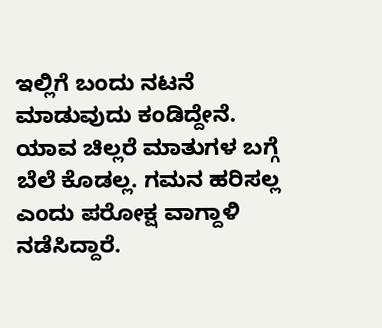ಇಲ್ಲಿಗೆ ಬಂದು ನಟನೆ ಮಾಡುವುದು ಕಂಡಿದ್ದೇನೆ. ಯಾವ ಚಿಲ್ಲರೆ ಮಾತುಗಳ ಬಗ್ಗೆ ಬೆಲೆ ಕೊಡಲ್ಲ. ಗಮನ ಹರಿಸಲ್ಲ ಎಂದು ಪರೋಕ್ಷ ವಾಗ್ದಾಳಿ ನಡೆಸಿದ್ದಾರೆ.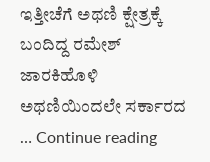ಇತ್ತೀಚೆಗೆ ಅಥಣಿ ಕ್ಷೇತ್ರಕ್ಕೆ ಬಂದಿದ್ದ ರಮೇಶ್ ಜಾರಕಿಹೊಳಿ ಅಥಣಿಯಿಂದಲೇ ಸರ್ಕಾರದ … Continue reading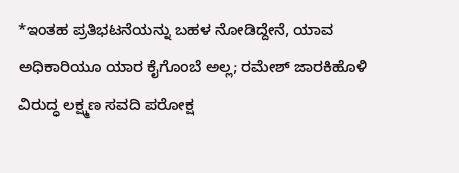*ಇಂತಹ ಪ್ರತಿಭಟನೆಯನ್ನು ಬಹಳ ನೋಡಿದ್ದೇನೆ, ಯಾವ ಅಧಿಕಾರಿಯೂ ಯಾರ ಕೈಗೊಂಬೆ ಅಲ್ಲ; ರಮೇಶ್ ಜಾರಕಿಹೊಳಿ ವಿರುದ್ಧ ಲಕ್ಷ್ಮಣ ಸವದಿ ಪರೋಕ್ಷ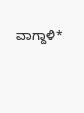ವಾಗ್ದಾಳಿ*